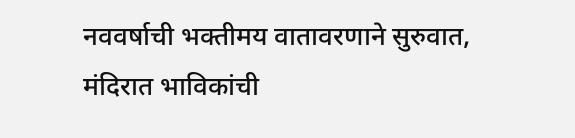नववर्षाची भक्तीमय वातावरणाने सुरुवात, मंदिरात भाविकांची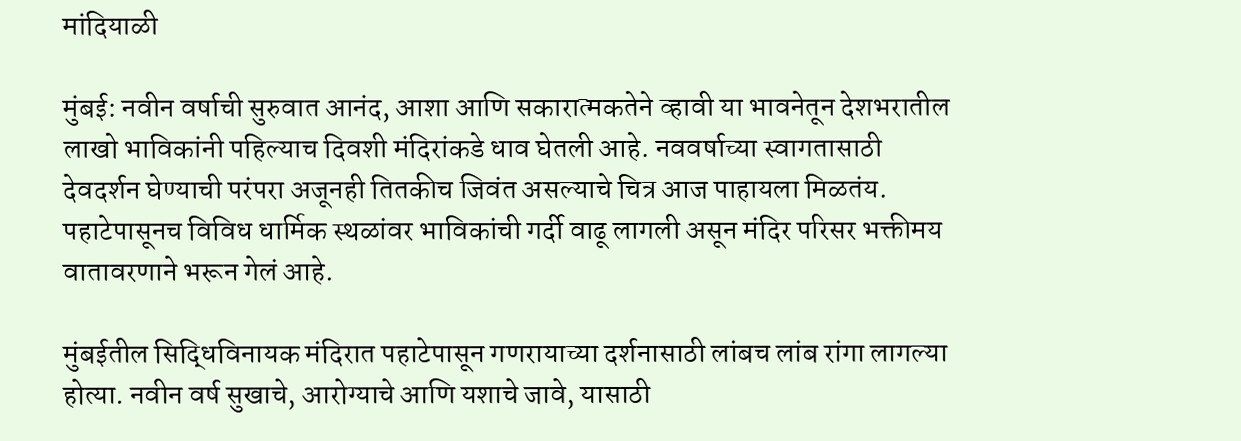मांदियाळी

मुंबई: नवीन वर्षाची सुरुवात आनंद, आशा आणि सकारात्मकतेने व्हावी या भावनेतून देशभरातील लाखो भाविकांनी पहिल्याच दिवशी मंदिरांकडे धाव घेतली आहे. नववर्षाच्या स्वागतासाठी देवदर्शन घेण्याची परंपरा अजूनही तितकीच जिवंत असल्याचे चित्र आज पाहायला मिळतंय.
पहाटेपासूनच विविध धार्मिक स्थळांवर भाविकांची गर्दी वाढू लागली असून मंदिर परिसर भक्तीमय वातावरणाने भरून गेलं आहे.

मुंबईतील सिद्धिविनायक मंदिरात पहाटेपासून गणरायाच्या दर्शनासाठी लांबच लांब रांगा लागल्या होत्या. नवीन वर्ष सुखाचे, आरोग्याचे आणि यशाचे जावे, यासाठी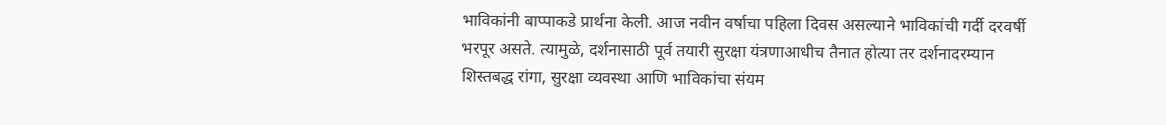भाविकांनी बाप्पाकडे प्रार्थना केली. आज नवीन वर्षाचा पहिला दिवस असल्याने भाविकांची गर्दी दरवर्षी भरपूर असते. त्यामुळे, दर्शनासाठी पूर्व तयारी सुरक्षा यंत्रणाआधीच तैनात होत्या तर दर्शनादरम्यान शिस्तबद्ध रांगा, सुरक्षा व्यवस्था आणि भाविकांचा संयम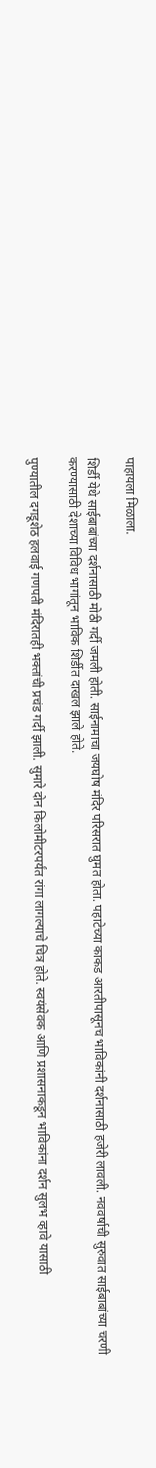पाहायला मिळाला.

शिर्डी येथे साईबाबांच्या दर्शनासाठी मोठी गर्दी जमली होती. साईनामाचा जयघोष मंदिर परिसरात घुमत होता. पहाटेच्या काकड आरतीपासूनच भाविकांनी दर्शनासाठी हजेरी लावली. नववर्षाची सुरुवात साईबाबांच्या चरणी करण्यासाठी देशाच्या विविध भागांतून भाविक शिर्डीत दाखल झाले होते.

पुण्यातील दगडूशेठ हलवाई गणपती मंदिरातही भक्तांची प्रचंड गर्दी झाली. सुमारे दोन किलोमीटरपर्यंत रांगा लागल्याचे चित्र होते. स्वयंसेवक आणि प्रशासनाकडून भाविकांना दर्शन सुलभ व्हावे यासाठी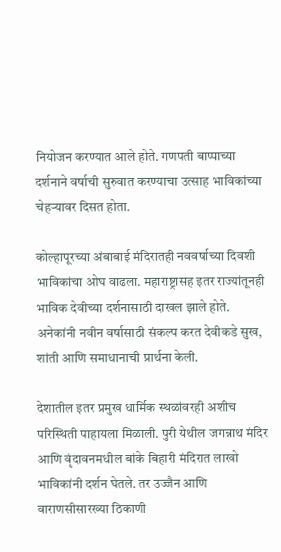नियोजन करण्यात आले होते. गणपती बाप्पाच्या दर्शनाने वर्षाची सुरुवात करण्याचा उत्साह भाविकांच्या चेहऱ्यावर दिसत होता.

कोल्हापूरच्या अंबाबाई मंदिरातही नववर्षाच्या दिवशी भाविकांचा ओघ वाढला. महाराष्ट्रासह इतर राज्यांतूनही भाविक देवीच्या दर्शनासाठी दाखल झाले होते. अनेकांनी नवीन वर्षासाठी संकल्प करत देवीकडे सुख, शांती आणि समाधानाची प्रार्थना केली.

देशातील इतर प्रमुख धार्मिक स्थळांवरही अशीच परिस्थिती पाहायला मिळाली. पुरी येथील जगन्नाथ मंदिर आणि वृंदावनमधील बांके बिहारी मंदिरात लाखो भाविकांनी दर्शन घेतले. तर उज्जैन आणि वाराणसीसारख्या ठिकाणी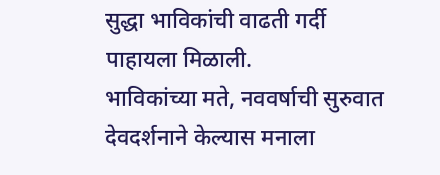सुद्धा भाविकांची वाढती गर्दी पाहायला मिळाली.
भाविकांच्या मते, नववर्षाची सुरुवात देवदर्शनाने केल्यास मनाला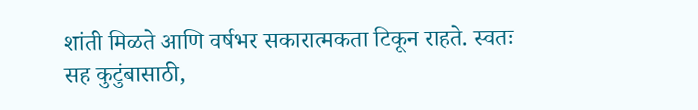शांती मिळते आणि वर्षभर सकारात्मकता टिकून राहते. स्वतः सह कुटुंबासाठी,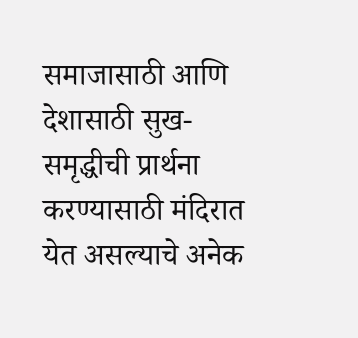समाजासाठी आणि देशासाठी सुख-समृद्धीची प्रार्थना करण्यासाठी मंदिरात येत असल्याचे अनेक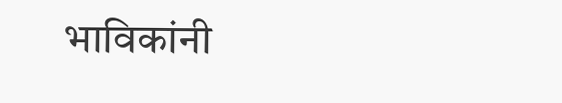भाविकांनी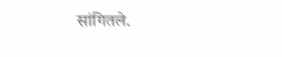सांगितले.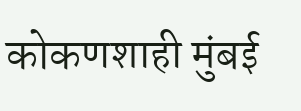कोकणशाही मुंबई